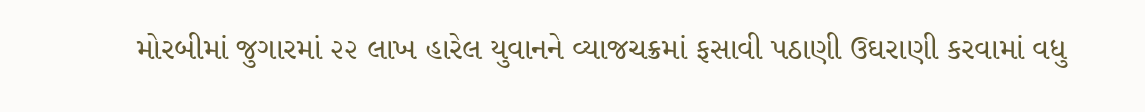મોરબીમાં જુગારમાં ૨૨ લાખ હારેલ યુવાનને વ્યાજચક્રમાં ફસાવી પઠાણી ઉઘરાણી કરવામાં વધુ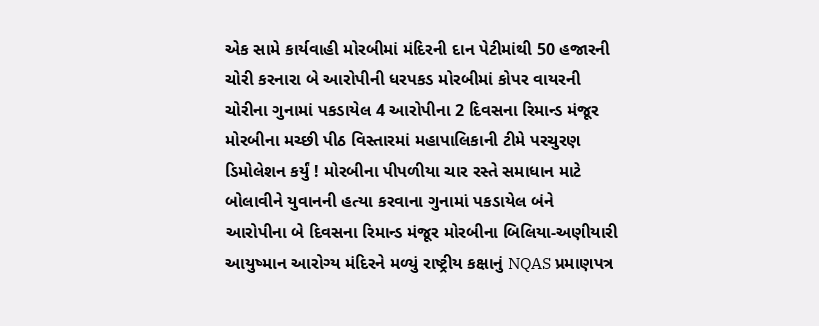એક સામે કાર્યવાહી મોરબીમાં મંદિરની દાન પેટીમાંથી 50 હજારની ચોરી કરનારા બે આરોપીની ધરપકડ મોરબીમાં કોપર વાયરની ચોરીના ગુનામાં પકડાયેલ 4 આરોપીના 2 દિવસના રિમાન્ડ મંજૂર મોરબીના મચ્છી પીઠ વિસ્તારમાં મહાપાલિકાની ટીમે પરચુરણ ડિમોલેશન કર્યું ! મોરબીના પીપળીયા ચાર રસ્તે સમાધાન માટે બોલાવીને યુવાનની હત્યા કરવાના ગુનામાં પકડાયેલ બંને આરોપીના બે દિવસના રિમાન્ડ મંજૂર મોરબીના બિલિયા-અણીયારી આયુષ્માન આરોગ્ય મંદિરને મળ્યું રાષ્ટ્રીય કક્ષાનું NQAS પ્રમાણપત્ર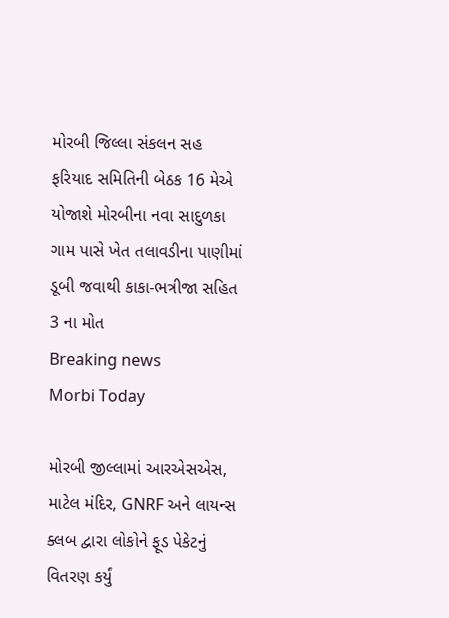મોરબી જિલ્લા સંકલન સહ ફરિયાદ સમિતિની બેઠક 16 મેએ યોજાશે મોરબીના નવા સાદુળકા ગામ પાસે ખેત તલાવડીના પાણીમાં ડૂબી જવાથી કાકા-ભત્રીજા સહિત 3 ના મોત
Breaking news
Morbi Today

મોરબી જીલ્લામાં આરએસએસ, માટેલ મંદિર, GNRF અને લાયન્સ ક્લબ દ્વારા લોકોને ફૂડ પેકેટનું વિતરણ કર્યું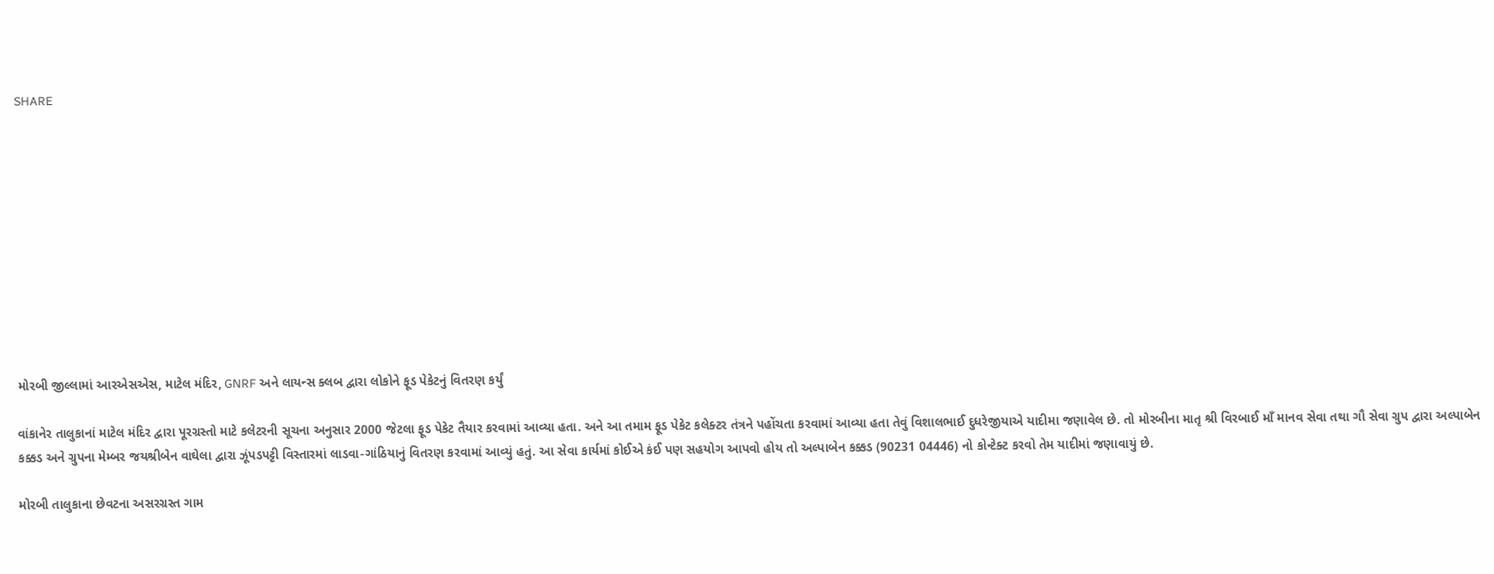SHARE











મોરબી જીલ્લામાં આરએસએસ, માટેલ મંદિર, GNRF અને લાયન્સ ક્લબ દ્વારા લોકોને ફૂડ પેકેટનું વિતરણ કર્યું

વાંકાનેર તાલુકાનાં માટેલ મંદિર દ્વારા પૂરગ્રસ્તો માટે કલેટરની સૂચના અનુસાર 2000 જેટલા ફૂડ પેકેટ તૈયાર કરવામાં આવ્યા હતા. અને આ તમામ ફૂડ પેકેટ કલેક્ટર તંત્રને પહોંચતા કરવામાં આવ્યા હતા તેવું વિશાલભાઈ દુધરેજીયાએ યાદીમા જણાવેલ છે. તો મોરબીના માતૃ શ્રી વિરબાઈ માઁ માનવ સેવા તથા ગૌ સેવા ગ્રુપ દ્વારા અલ્પાબેન કક્કડ અને ગ્રુપના મેમ્બર જયશ્રીબેન વાઘેલા દ્વારા ઝૂંપડપટ્ટી વિસ્તારમાં લાડવા-ગાંઠિયાનું વિતરણ કરવામાં આવ્યું હતું. આ સેવા કાર્યમાં કોઈએ કંઈ પણ સહયોગ આપવો હોય તો અલ્પાબેન કક્કડ (90231 04446) નો કોન્ટેક્ટ કરવો તેમ યાદીમાં જણાવાયું છે.

મોરબી તાલુકાના છેવટના અસરગ્રસ્ત ગામ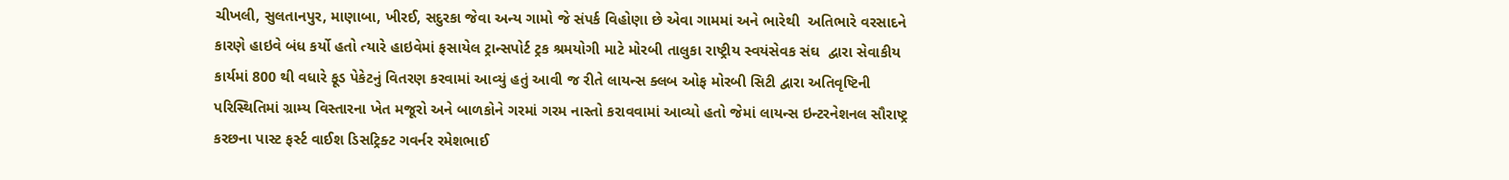ચીખલી, સુલતાનપુર, માણાબા, ખીરઈ, સદુરકા જેવા અન્ય ગામો જે સંપર્ક વિહોણા છે એવા ગામમાં અને ભારેથી  અતિભારે વરસાદને કારણે હાઇવે બંધ કર્યો હતો ત્યારે હાઇવેમાં ફસાયેલ ટ્રાન્સપોર્ટ ટ્રક શ્રમયોગી માટે મોરબી તાલુકા રાષ્ટ્રીય સ્વયંસેવક સંઘ  દ્વારા સેવાકીય કાર્યમાં 800 થી વધારે ફૂડ પેકેટનું વિતરણ કરવામાં આવ્યું હતું આવી જ રીતે લાયન્સ ક્લબ ઓફ મોરબી સિટી દ્વારા અતિવૃષ્ટિની પરિસ્થિતિમાં ગ્રામ્ય વિસ્તારના ખેત મજૂરો અને બાળકોને ગરમાં ગરમ નાસ્તો કરાવવામાં આવ્યો હતો જેમાં લાયન્સ ઇન્ટરનેશનલ સૌરાષ્ટ્ર કરછના પાસ્ટ ફર્સ્ટ વાઈશ ડિસટ્રિક્ટ ગવર્નર રમેશભાઈ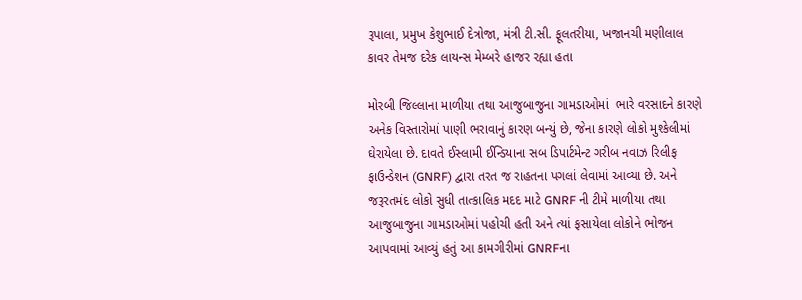રૂપાલા, પ્રમુખ કેશુભાઈ દેત્રોજા, મંત્રી ટી.સી. ફૂલતરીયા, ખજાનચી મણીલાલ કાવર તેમજ દરેક લાયન્સ મેમ્બરે હાજર રહ્યા હતા

મોરબી જિલ્લાના માળીયા તથા આજુબાજુના ગામડાઓમાં  ભારે વરસાદને કારણે અનેક વિસ્તારોમાં પાણી ભરાવાનું કારણ બન્યું છે, જેના કારણે લોકો મુશ્કેલીમાં ઘેરાયેલા છે. દાવતે ઈસ્લામી ઈન્ડિયાના સબ ડિપાર્ટમેન્ટ ગરીબ નવાઝ રિલીફ ફાઉન્ડેશન (GNRF) દ્વારા તરત જ રાહતના પગલાં લેવામાં આવ્યા છે. અને જરૂરતમંદ લોકો સુધી તાત્કાલિક મદદ માટે GNRF ની ટીમે માળીયા તથા આજુબાજુના ગામડાઓમાં પહોચી હતી અને ત્યાં ફસાયેલા લોકોને ભોજન આપવામાં આવ્યું હતું આ કામગીરીમાં GNRFના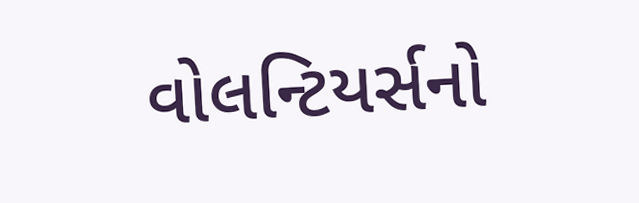વોલન્ટિયર્સનો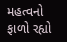મહત્વનો ફાળો રહ્યો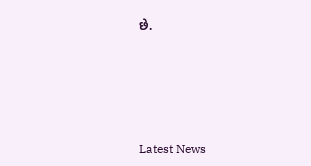છે.






Latest News